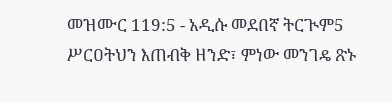መዝሙር 119:5 - አዲሱ መደበኛ ትርጒም5 ሥርዐትህን እጠብቅ ዘንድ፣ ምነው መንገዴ ጽኑ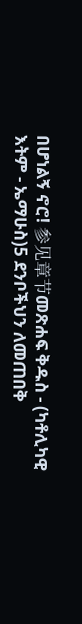በሆነልኝ ኖሮ! 参见章节መጽሐፍ ቅዱስ - (ካቶሊካዊ እትም - ኤማሁስ)5 ደንቦችህን ለመጠበቅ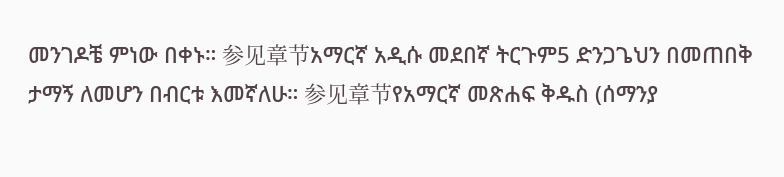መንገዶቼ ምነው በቀኑ። 参见章节አማርኛ አዲሱ መደበኛ ትርጉም5 ድንጋጌህን በመጠበቅ ታማኝ ለመሆን በብርቱ እመኛለሁ። 参见章节የአማርኛ መጽሐፍ ቅዱስ (ሰማንያ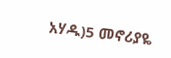አሃዱ)5 መኖሪያዬ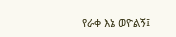የራቀ እኔ ወዮልኝ፤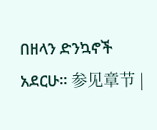በዘላን ድንኳኖች አደርሁ። 参见章节 |